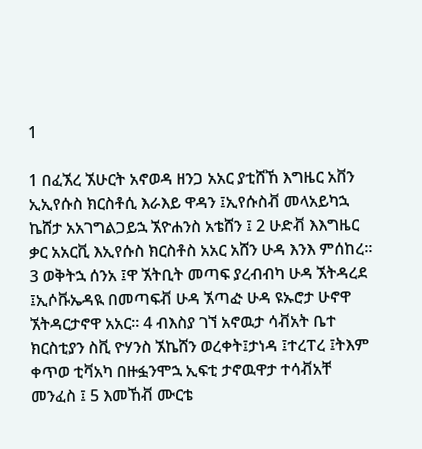1

1 በፈኧረ ኧሁርት አኖወዳ ዘንጋ አአር ያቲሸኸ እግዜር አቨን ኢኢየሱስ ክርስቶሲ እራእይ ዋዳን ፤ኢየሱስቭ መላአይካኋ ኬሸታ አአገግልጋይኋ ኧዮሐንስ አቴሸን ፤ 2 ሁድቭ እእግዜር ቃር አአርቪ እኢየሱስ ክርስቶስ አአር አሸን ሁዳ እንእ ምሰከረ። 3 ወቅትኋ ሰንአ ፤ዋ ኧትቢት መጣፍ ያረብብካ ሁዳ ኧትዳረደ ፤ኢሶቩኤዳዪ በመጣፍቭ ሁዳ ኧጣᎉ ሁዳ ዩኡሮታ ሁኖዋ ኧትዳርታኖዋ አአር። 4 ብእስያ ገኘ አኖዉታ ሳቭአት ቤተ ክርስቲያን ስቪ ዮሃንስ ኧኬሸን ወረቀት፤ታነዳ ፤ተረፐረ ፤ትእም ቀጥወ ቲቫአካ በዙፏንሞኋ ኢፍቲ ታኖዉዋታ ተሳቭአቸ መንፈስ ፤ 5 እመኸቭ ሙርቴ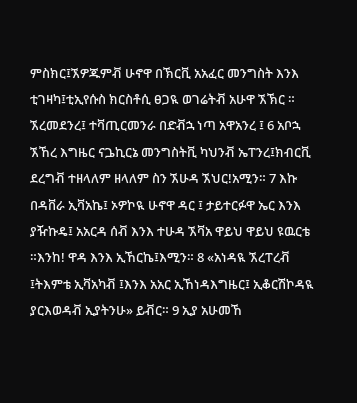ምስክር፤ኧዎጁምቭ ሁኖዋ በኽርቪ አአፈር መንግስት እንእ ቲገዛካ፤ቲኢየሱስ ክርስቶሲ ፀጋዪ ወገሬትቭ አሁዋ ኧኽር ። ኧረመደንረ፤ ተቫጢርመንራ በድቭኋ ነጣ አዋአንረ ፤ 6 አቦኋ ኧኸረ እግዜር ናጔኪርኔ መንግስትቪ ካህንቭ ኤፐንረ፤ክብርቪ ደረግቭ ተዘላለም ዘላለም ስን ኧሁዳ ኧህር!አሚን። 7 እኩ በዳቨራ ኢቫአኬ፤ ኦዎኮዪ ሁኖዋ ዳር ፤ ታይተርፉዋ ኤር እንእ ያዥኩዴ፤ አአርዳ ሰቭ እንእ ተሁዳ ኧቫአ ዋይህ ዋይህ ዩዉርቴ ።እንከ! ዋዳ እንእ ኢኸርኬ፤እሚን። 8 «አነዳዪ ኧረፐረቭ ፤ትእምቴ ኢቫአካቭ ፤እንእ አአር ኢኸነዳእግዜር፤ ኢቆርሽኮዳዪ ያርእወዳቭ ኢያትንሁ» ይቭር። 9 ኢያ አሁመኸ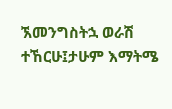ኧመንግስትኋ ወራሽ ተኸርሁ፤ታሁም እማትሜ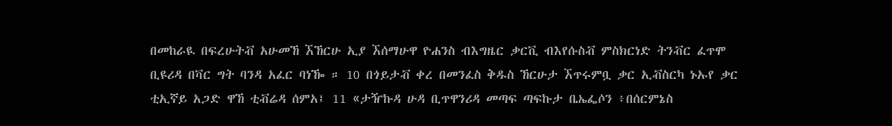በመከራዪ በፍረሁትቭ አሁመኸ ኧኸርሁ ኢያ ኧሰማሁዋ ዮሐንስ ብእግዜር ቃርቪ ብእየሱስቭ ምስክርነድ ትንቭር ፈጥሞ ቢዩሪዳ በቫር ግት ባንዳ አፈር ባነዀ ። 10 በጎይታቭ ቀረ በመንፈስ ቅዱስ ኸርሁታ ኧጥሩምቧ ቃር ኢቭስርካ ኑኡየ ቃር ቲኢኛይ አጋድ ዋኸ ቲቭሬዳ ሰምአ፤ 11 «ታዥኩዳ ሁዳ ቢጥዋንሪዳ መጣፍ ጣፍኩታ ቤኤፌሶን ፥በሰርምኔስ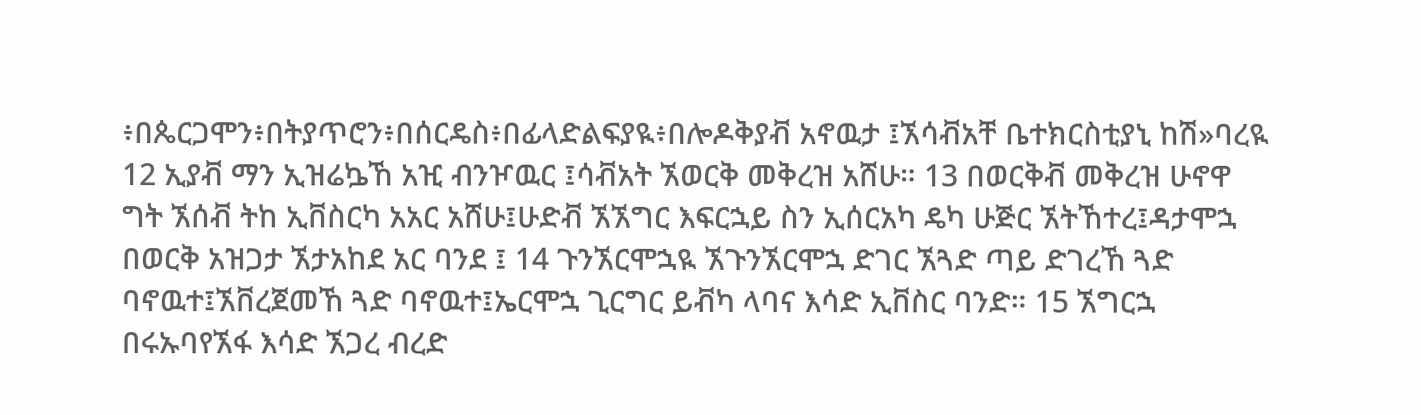፥በጴርጋሞን፥በትያጥሮን፥በሰርዴስ፥በፊላድልፍያዪ፥በሎዶቅያቭ አኖዉታ ፤ኧሳቭአቸ ቤተክርስቲያኒ ከሽ»ባረዪ 12 ኢያቭ ማን ኢዝሬኴኸ አዢ ብንዦዉር ፤ሳቭአት ኧወርቅ መቅረዝ አሸሁ። 13 በወርቅቭ መቅረዝ ሁኖዋ ግት ኧሰቭ ትከ ኢቨስርካ አአር አሸሁ፤ሁድቭ ኧኧግር እፍርኋይ ስን ኢሰርአካ ዴካ ሁጅር ኧትኸተረ፤ዳታሞኋ በወርቅ አዝጋታ ኧታአከደ አር ባንደ ፤ 14 ጉንኧርሞኋዪ ኧጉንኧርሞኋ ድገር ኧጓድ ጣይ ድገረኸ ጓድ ባኖዉተ፤ኧቨረጀመኸ ጓድ ባኖዉተ፤ኤርሞኋ ጊርግር ይቭካ ላባና እሳድ ኢቨስር ባንድ። 15 ኧግርኋ በሩኡባየኧፋ እሳድ ኧጋረ ብረድ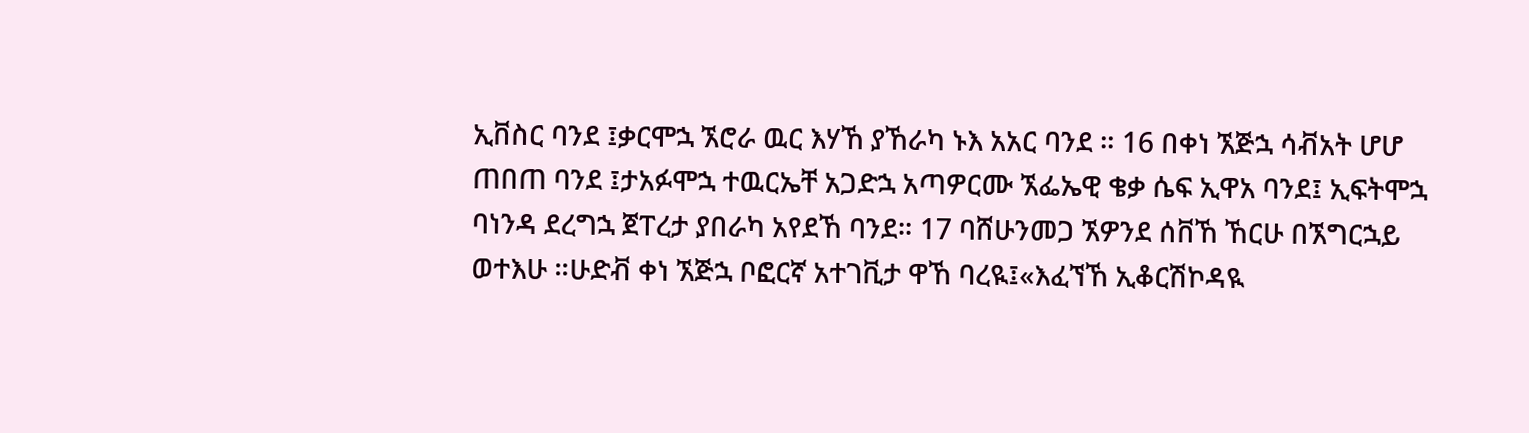ኢቨስር ባንደ ፤ቃርሞኋ ኧሮራ ዉር እሃኸ ያኸራካ ኑእ አአር ባንደ ። 16 በቀነ ኧጅኋ ሳቭአት ሆሆ ጠበጠ ባንደ ፤ታአፉሞኋ ተዉርኤቸ አጋድኋ አጣዎርሙ ኧፌኤዊ ቄቃ ሴፍ ኢዋአ ባንደ፤ ኢፍትሞኋ ባነንዳ ደረግኋ ጀፐረታ ያበራካ አየደኸ ባንደ። 17 ባሸሁንመጋ ኧዎንደ ሰቨኸ ኸርሁ በኧግርኋይ ወተእሁ ።ሁድቭ ቀነ ኧጅኋ ቦፎርኛ አተገቪታ ዋኸ ባረዪ፤«እፈኘኸ ኢቆርሽኮዳዪ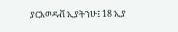ያርእወዳቭ ኢያትንሁ፤ 18 ኢያ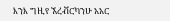እንእ ግዚየ ኧረቭርካንሁ አአር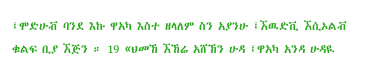፤ሞድሁቭ ባንደ እኩ ዋአካ እስተ ዘላለም ስን አያንሁ ፤ኧዉድቪ ኧሲኦልቭ ቁልፍ ቢያ ኧጅን ። 19 «ህመኸ ኧኸሬ አሸኸን ሁዳ ፤ዋአካ አንዳ ሁዳዪ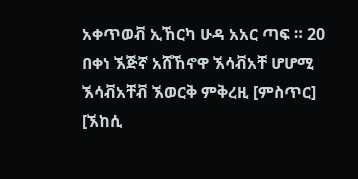አቀጥወቭ ኢኸርካ ሁዳ አአር ጣፍ ። 20 በቀነ ኧጅኛ አሸኸኖዋ ኧሳቭአቸ ሆሆሚ ኧሳቭአቸቭ ኧወርቅ ምቅረዚ [ምስጥር] [ኧከሲ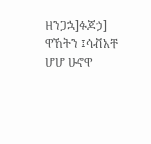ዘንጋኋ]ፉጆኃ] ዋኸትን ፤ሳቭአቸ ሆሆ ሁኖዋ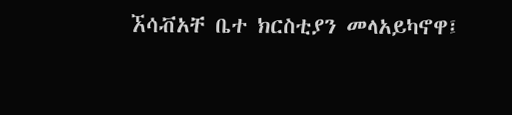ኧሳቭአቸ ቤተ ክርስቲያን መላአይካኖዋ፤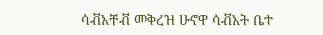ሳቭአቸቭ መቅረዝ ሁኖዋ ሳቭአት ቤተ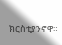ክርስቲያንኖዋ።